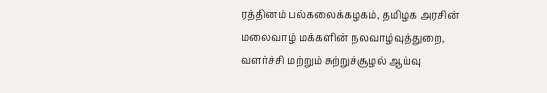ரத்தினம் பல்கலைக்கழகம், தமிழக அரசின் மலைவாழ் மக்களின் நலவாழ்வுத்துறை, வளர்ச்சி மற்றும் சுற்றுச்சூழல் ஆய்வு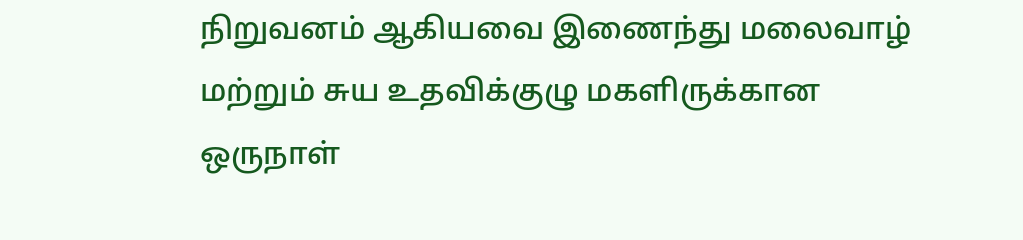நிறுவனம் ஆகியவை இணைந்து மலைவாழ் மற்றும் சுய உதவிக்குழு மகளிருக்கான ஒருநாள்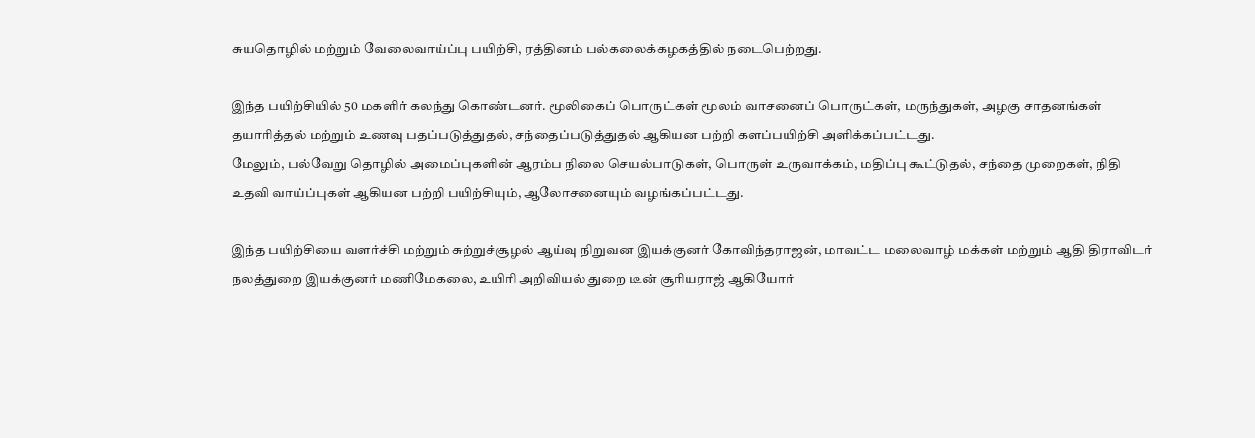சுயதொழில் மற்றும் வேலைவாய்ப்பு பயிற்சி, ரத்தினம் பல்கலைக்கழகத்தில் நடைபெற்றது.

இந்த பயிற்சியில் 50 மகளிர் கலந்து கொண்டனர். மூலிகைப் பொருட்கள் மூலம் வாசனைப் பொருட்கள், மருந்துகள், அழகு சாதனங்கள் தயாரித்தல் மற்றும் உணவு பதப்படுத்துதல், சந்தைப்படுத்துதல் ஆகியன பற்றி களப்பயிற்சி அளிக்கப்பட்டது.
மேலும், பல்வேறு தொழில் அமைப்புகளின் ஆரம்ப நிலை செயல்பாடுகள், பொருள் உருவாக்கம், மதிப்பு கூட்டுதல், சந்தை முறைகள், நிதி உதவி வாய்ப்புகள் ஆகியன பற்றி பயிற்சியும், ஆலோசனையும் வழங்கப்பட்டது.

இந்த பயிற்சியை வளர்ச்சி மற்றும் சுற்றுச்சூழல் ஆய்வு நிறுவன இயக்குனர் கோவிந்தராஜன், மாவட்ட மலைவாழ் மக்கள் மற்றும் ஆதி திராவிடர் நலத்துறை இயக்குனர் மணிமேகலை, உயிரி அறிவியல் துறை டீன் சூரியராஜ் ஆகியோர்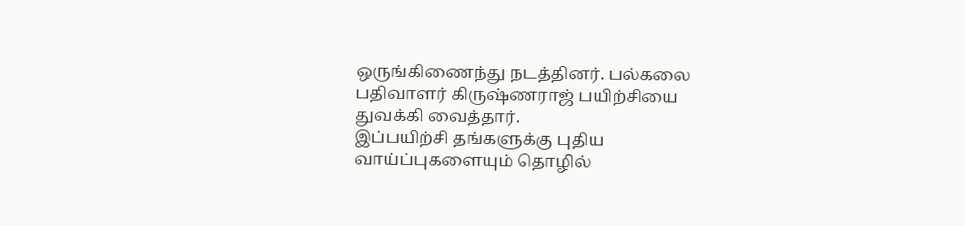ஒருங்கிணைந்து நடத்தினர். பல்கலை பதிவாளர் கிருஷ்ணராஜ் பயிற்சியை துவக்கி வைத்தார்.
இப்பயிற்சி தங்களுக்கு புதிய வாய்ப்புகளையும் தொழில்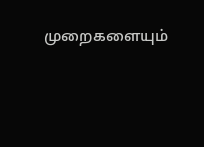முறைகளையும்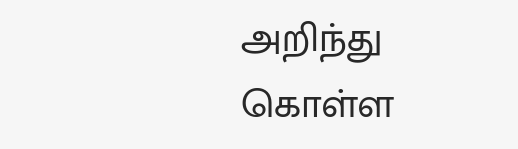அறிந்து கொள்ள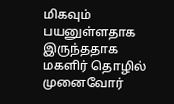மிகவும் பயனுள்ளதாக இருந்ததாக மகளிர் தொழில் முனைவோர்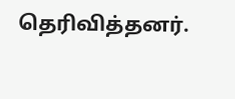தெரிவித்தனர்.